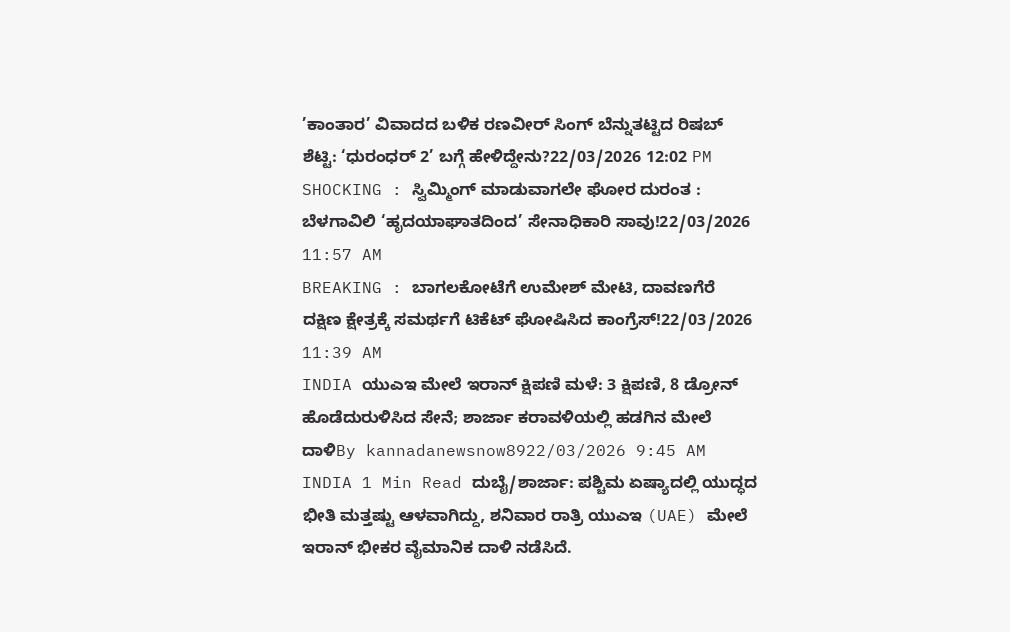’ಕಾಂತಾರ’ ವಿವಾದದ ಬಳಿಕ ರಣವೀರ್ ಸಿಂಗ್ ಬೆನ್ನುತಟ್ಟಿದ ರಿಷಬ್ ಶೆಟ್ಟಿ: ‘ಧುರಂಧರ್ 2’ ಬಗ್ಗೆ ಹೇಳಿದ್ದೇನು?22/03/2026 12:02 PM
SHOCKING : ಸ್ವಿಮ್ಮಿಂಗ್ ಮಾಡುವಾಗಲೇ ಘೋರ ದುರಂತ : ಬೆಳಗಾವಿಲಿ ‘ಹೃದಯಾಘಾತದಿಂದ’ ಸೇನಾಧಿಕಾರಿ ಸಾವು!22/03/2026 11:57 AM
BREAKING : ಬಾಗಲಕೋಟೆಗೆ ಉಮೇಶ್ ಮೇಟಿ, ದಾವಣಗೆರೆ ದಕ್ಷಿಣ ಕ್ಷೇತ್ರಕ್ಕೆ ಸಮರ್ಥಗೆ ಟಿಕೆಟ್ ಘೋಷಿಸಿದ ಕಾಂಗ್ರೆಸ್!22/03/2026 11:39 AM
INDIA ಯುಎಇ ಮೇಲೆ ಇರಾನ್ ಕ್ಷಿಪಣಿ ಮಳೆ: 3 ಕ್ಷಿಪಣಿ, 8 ಡ್ರೋನ್ ಹೊಡೆದುರುಳಿಸಿದ ಸೇನೆ; ಶಾರ್ಜಾ ಕರಾವಳಿಯಲ್ಲಿ ಹಡಗಿನ ಮೇಲೆ ದಾಳಿBy kannadanewsnow8922/03/2026 9:45 AM INDIA 1 Min Read ದುಬೈ/ಶಾರ್ಜಾ: ಪಶ್ಚಿಮ ಏಷ್ಯಾದಲ್ಲಿ ಯುದ್ಧದ ಭೀತಿ ಮತ್ತಷ್ಟು ಆಳವಾಗಿದ್ದು, ಶನಿವಾರ ರಾತ್ರಿ ಯುಎಇ (UAE) ಮೇಲೆ ಇರಾನ್ ಭೀಕರ ವೈಮಾನಿಕ ದಾಳಿ ನಡೆಸಿದೆ.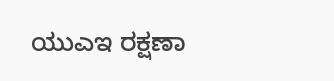ಯುಎಇ ರಕ್ಷಣಾ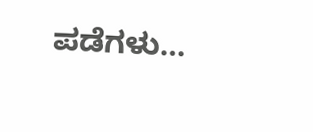ಪಡೆಗಳು…